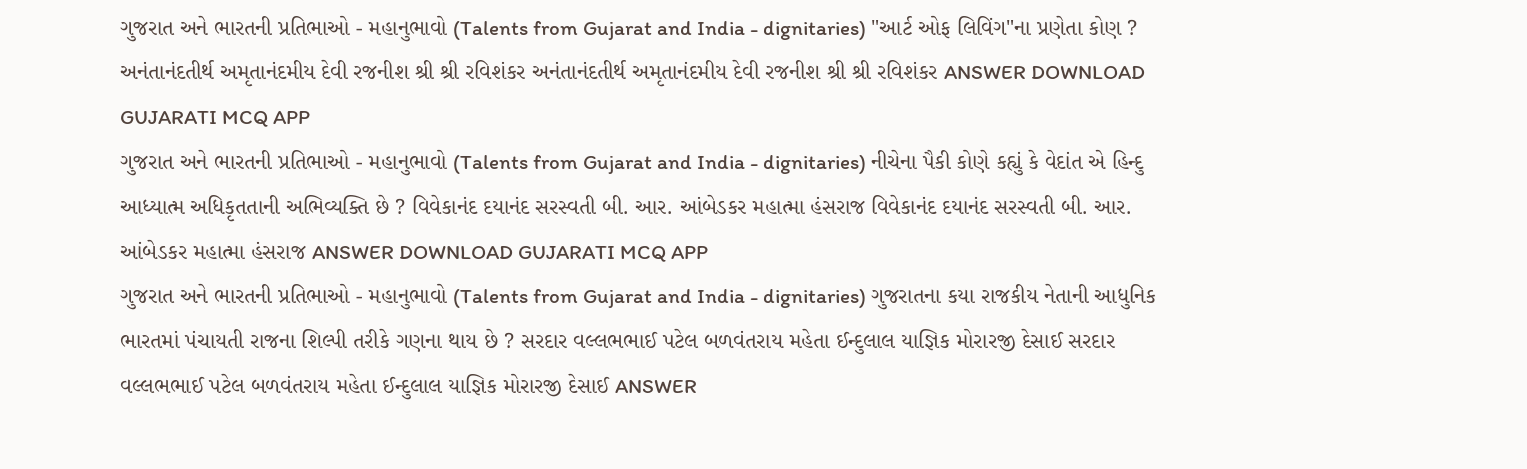ગુજરાત અને ભારતની પ્રતિભાઓ - મહાનુભાવો (Talents from Gujarat and India - dignitaries) "આર્ટ ઓફ લિવિંગ"ના પ્રણેતા કોણ ? અનંતાનંદતીર્થ અમૃતાનંદમીય દેવી રજનીશ શ્રી શ્રી રવિશંકર અનંતાનંદતીર્થ અમૃતાનંદમીય દેવી રજનીશ શ્રી શ્રી રવિશંકર ANSWER DOWNLOAD GUJARATI MCQ APP
ગુજરાત અને ભારતની પ્રતિભાઓ - મહાનુભાવો (Talents from Gujarat and India - dignitaries) નીચેના પૈકી કોણે કહ્યું કે વેદાંત એ હિન્દુ આધ્યાત્મ અધિકૃતતાની અભિવ્યક્તિ છે ? વિવેકાનંદ દયાનંદ સરસ્વતી બી. આર. આંબેડકર મહાત્મા હંસરાજ વિવેકાનંદ દયાનંદ સરસ્વતી બી. આર. આંબેડકર મહાત્મા હંસરાજ ANSWER DOWNLOAD GUJARATI MCQ APP
ગુજરાત અને ભારતની પ્રતિભાઓ - મહાનુભાવો (Talents from Gujarat and India - dignitaries) ગુજરાતના કયા રાજકીય નેતાની આધુનિક ભારતમાં પંચાયતી રાજના શિલ્પી તરીકે ગણના થાય છે ? સરદાર વલ્લભભાઈ પટેલ બળવંતરાય મહેતા ઈન્દુલાલ યાજ્ઞિક મોરારજી દેસાઈ સરદાર વલ્લભભાઈ પટેલ બળવંતરાય મહેતા ઈન્દુલાલ યાજ્ઞિક મોરારજી દેસાઈ ANSWER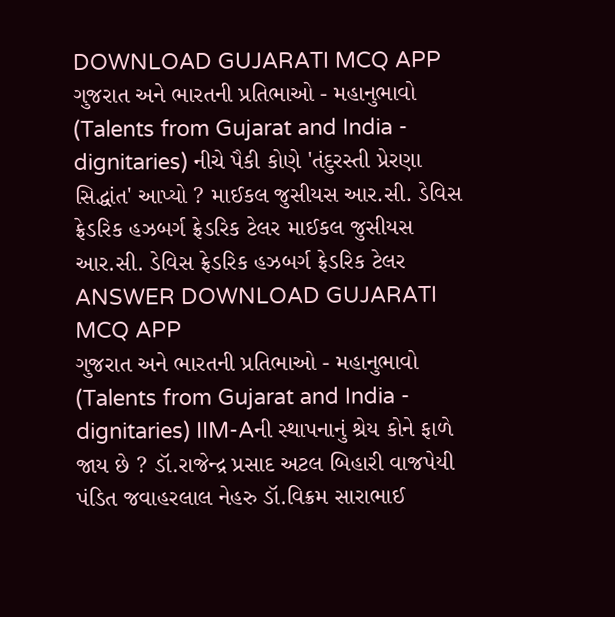DOWNLOAD GUJARATI MCQ APP
ગુજરાત અને ભારતની પ્રતિભાઓ - મહાનુભાવો (Talents from Gujarat and India - dignitaries) નીચે પૈકી કોણે 'તંદુરસ્તી પ્રેરણા સિદ્ધાંત' આપ્યો ? માઈકલ જુસીયસ આર.સી. ડેવિસ ફ્રેડરિક હઝબર્ગ ફ્રેડરિક ટેલર માઈકલ જુસીયસ આર.સી. ડેવિસ ફ્રેડરિક હઝબર્ગ ફ્રેડરિક ટેલર ANSWER DOWNLOAD GUJARATI MCQ APP
ગુજરાત અને ભારતની પ્રતિભાઓ - મહાનુભાવો (Talents from Gujarat and India - dignitaries) IIM-Aની સ્થાપનાનું શ્રેય કોને ફાળે જાય છે ? ડૉ.રાજેન્દ્ર પ્રસાદ અટલ બિહારી વાજપેયી પંડિત જવાહરલાલ નેહરુ ડૉ.વિક્રમ સારાભાઈ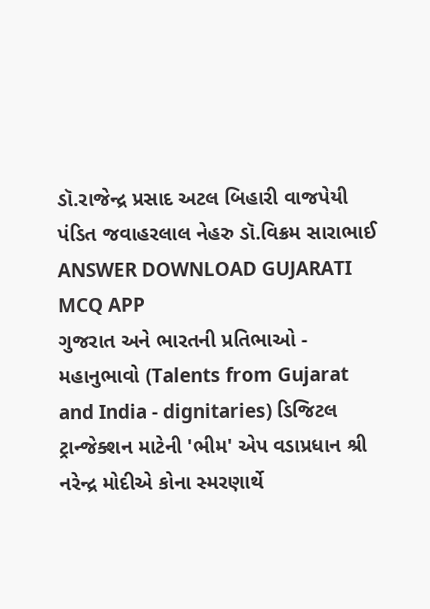ડૉ.રાજેન્દ્ર પ્રસાદ અટલ બિહારી વાજપેયી પંડિત જવાહરલાલ નેહરુ ડૉ.વિક્રમ સારાભાઈ ANSWER DOWNLOAD GUJARATI MCQ APP
ગુજરાત અને ભારતની પ્રતિભાઓ - મહાનુભાવો (Talents from Gujarat and India - dignitaries) ડિજિટલ ટ્રાન્જેક્શન માટેની 'ભીમ' એપ વડાપ્રધાન શ્રી નરેન્દ્ર મોદીએ કોના સ્મરણાર્થે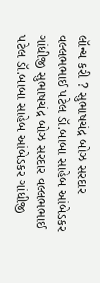લૉન્ચ કરી ? સુભાષચંદ્ર બોઝ સરદાર વલ્લભભાઈ પટેલ ડૉ.બાબા સાહેબ આંબેડકર ગાંધીજી સુભાષચંદ્ર બોઝ સરદાર વલ્લભભાઈ પટેલ ડૉ.બાબા સાહેબ આંબેડકર ગાંધીજી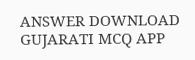ANSWER DOWNLOAD GUJARATI MCQ APP